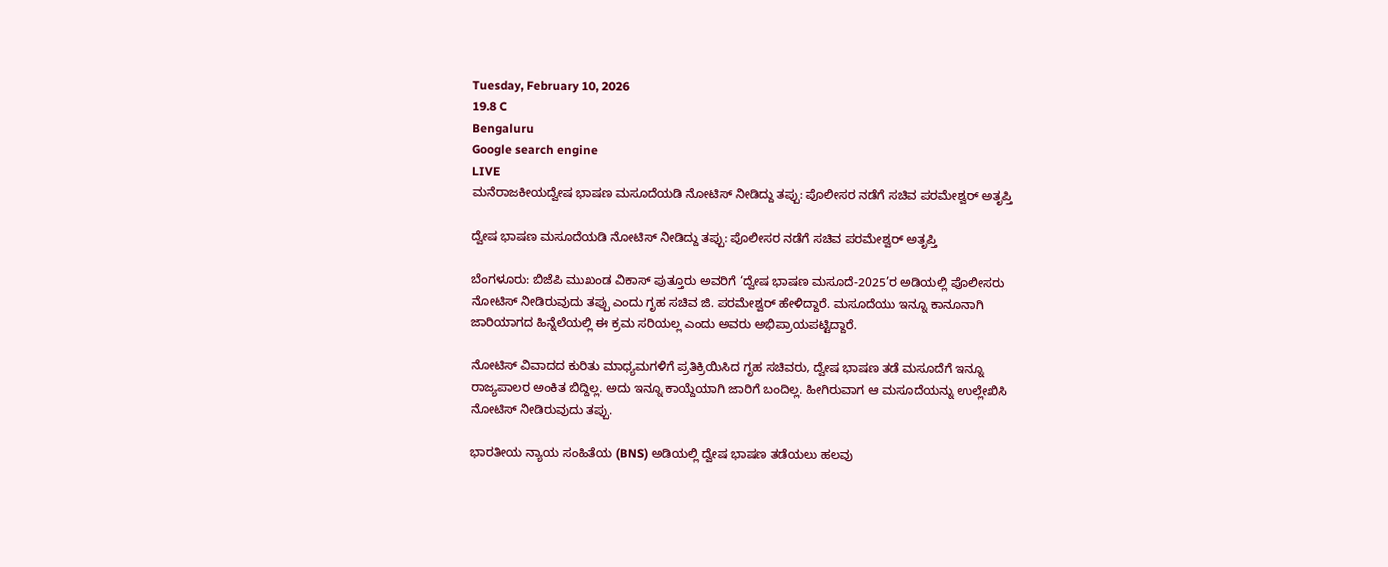Tuesday, February 10, 2026
19.8 C
Bengaluru
Google search engine
LIVE
ಮನೆರಾಜಕೀಯದ್ವೇಷ ಭಾಷಣ ಮಸೂದೆಯಡಿ ನೋಟಿಸ್ ನೀಡಿದ್ದು ತಪ್ಪು: ಪೊಲೀಸರ ನಡೆಗೆ ಸಚಿವ ಪರಮೇಶ್ವರ್ ಅತೃಪ್ತಿ

ದ್ವೇಷ ಭಾಷಣ ಮಸೂದೆಯಡಿ ನೋಟಿಸ್ ನೀಡಿದ್ದು ತಪ್ಪು: ಪೊಲೀಸರ ನಡೆಗೆ ಸಚಿವ ಪರಮೇಶ್ವರ್ ಅತೃಪ್ತಿ

ಬೆಂಗಳೂರು: ಬಿಜೆಪಿ ಮುಖಂಡ ವಿಕಾಸ್ ಪುತ್ತೂರು ಅವರಿಗೆ ‘ದ್ವೇಷ ಭಾಷಣ ಮಸೂದೆ-2025’ರ ಅಡಿಯಲ್ಲಿ ಪೊಲೀಸರು ನೋಟಿಸ್ ನೀಡಿರುವುದು ತಪ್ಪು ಎಂದು ಗೃಹ ಸಚಿವ ಜಿ. ಪರಮೇಶ್ವರ್ ಹೇಳಿದ್ದಾರೆ. ಮಸೂದೆಯು ಇನ್ನೂ ಕಾನೂನಾಗಿ ಜಾರಿಯಾಗದ ಹಿನ್ನೆಲೆಯಲ್ಲಿ ಈ ಕ್ರಮ ಸರಿಯಲ್ಲ ಎಂದು ಅವರು ಅಭಿಪ್ರಾಯಪಟ್ಟಿದ್ದಾರೆ.

ನೋಟಿಸ್ ವಿವಾದದ ಕುರಿತು ಮಾಧ್ಯಮಗಳಿಗೆ ಪ್ರತಿಕ್ರಿಯಿಸಿದ ಗೃಹ ಸಚಿವರು, ದ್ವೇಷ ಭಾಷಣ ತಡೆ ಮಸೂದೆಗೆ ಇನ್ನೂ ರಾಜ್ಯಪಾಲರ ಅಂಕಿತ ಬಿದ್ದಿಲ್ಲ. ಅದು ಇನ್ನೂ ಕಾಯ್ದೆಯಾಗಿ ಜಾರಿಗೆ ಬಂದಿಲ್ಲ. ಹೀಗಿರುವಾಗ ಆ ಮಸೂದೆಯನ್ನು ಉಲ್ಲೇಖಿಸಿ ನೋಟಿಸ್ ನೀಡಿರುವುದು ತಪ್ಪು.

ಭಾರತೀಯ ನ್ಯಾಯ ಸಂಹಿತೆಯ (BNS) ಅಡಿಯಲ್ಲಿ ದ್ವೇಷ ಭಾಷಣ ತಡೆಯಲು ಹಲವು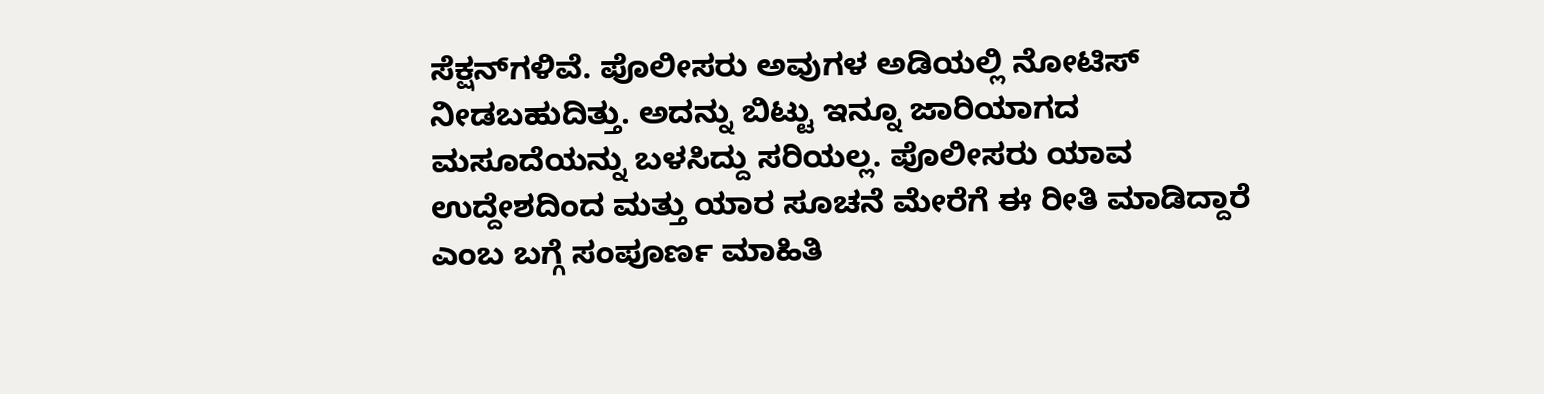ಸೆಕ್ಷನ್‌ಗಳಿವೆ. ಪೊಲೀಸರು ಅವುಗಳ ಅಡಿಯಲ್ಲಿ ನೋಟಿಸ್ ನೀಡಬಹುದಿತ್ತು. ಅದನ್ನು ಬಿಟ್ಟು ಇನ್ನೂ ಜಾರಿಯಾಗದ ಮಸೂದೆಯನ್ನು ಬಳಸಿದ್ದು ಸರಿಯಲ್ಲ. ಪೊಲೀಸರು ಯಾವ ಉದ್ದೇಶದಿಂದ ಮತ್ತು ಯಾರ ಸೂಚನೆ ಮೇರೆಗೆ ಈ ರೀತಿ ಮಾಡಿದ್ದಾರೆ ಎಂಬ ಬಗ್ಗೆ ಸಂಪೂರ್ಣ ಮಾಹಿತಿ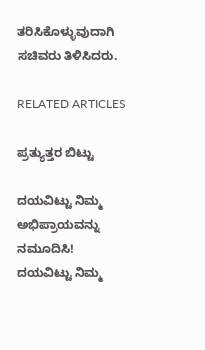ತರಿಸಿಕೊಳ್ಳುವುದಾಗಿ ಸಚಿವರು ತಿಳಿಸಿದರು.

RELATED ARTICLES

ಪ್ರತ್ಯುತ್ತರ ಬಿಟ್ಟು

ದಯವಿಟ್ಟು ನಿಮ್ಮ ಅಭಿಪ್ರಾಯವನ್ನು ನಮೂದಿಸಿ!
ದಯವಿಟ್ಟು ನಿಮ್ಮ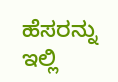ಹೆಸರನ್ನು ಇಲ್ಲಿ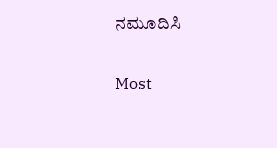ನಮೂದಿಸಿ

Most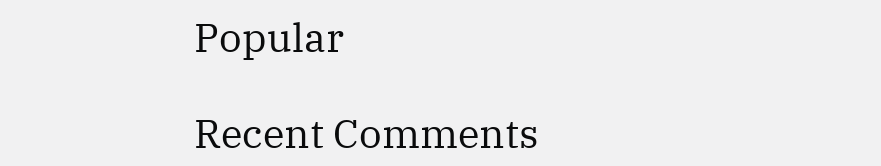Popular

Recent Comments